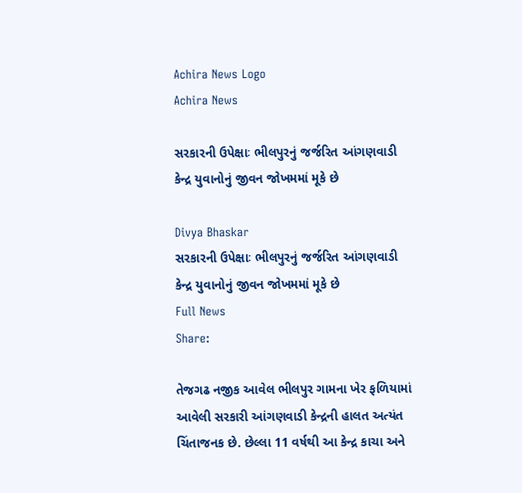Achira News Logo
Achira News

સરકારની ઉપેક્ષાઃ ભીલપુરનું જર્જરિત આંગણવાડી કેન્દ્ર યુવાનોનું જીવન જોખમમાં મૂકે છે

Divya Bhaskar
સરકારની ઉપેક્ષાઃ ભીલપુરનું જર્જરિત આંગણવાડી કેન્દ્ર યુવાનોનું જીવન જોખમમાં મૂકે છે
Full News
Share:

તેજગઢ નજીક આવેલ ભીલપુર ગામના ખેર ફળિયામાં આવેલી સરકારી આંગણવાડી કેન્દ્રની હાલત અત્યંત ચિંતાજનક છે. છેલ્લા 11 વર્ષથી આ કેન્દ્ર કાચા અને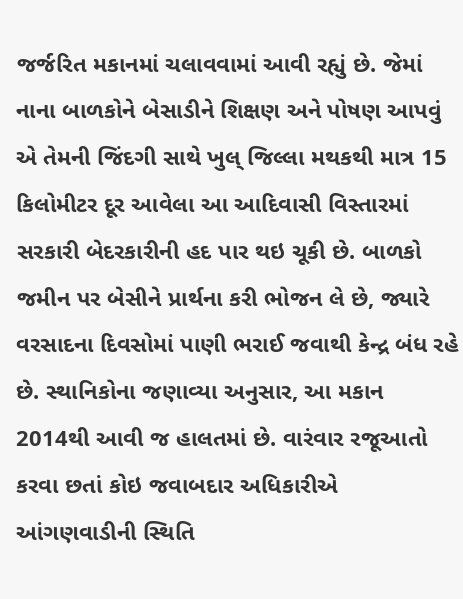જર્જરિત મકાનમાં ચલાવવામાં આવી રહ્યું છે. જેમાં નાના બાળકોને બેસાડીને શિક્ષણ અને પોષણ આપવું એ તેમની જિંદગી સાથે ખુલ્ જિલ્લા મથકથી માત્ર 15 કિલોમીટર દૂર આવેલા આ આદિવાસી વિસ્તારમાં સરકારી બેદરકારીની હદ પાર થઇ ચૂકી છે. બાળકો જમીન પર બેસીને પ્રાર્થના કરી ભોજન લે છે, જ્યારે વરસાદના દિવસોમાં પાણી ભરાઈ જવાથી કેન્દ્ર બંધ રહે છે. સ્થાનિકોના જણાવ્યા અનુસાર, આ મકાન 2014થી આવી જ હાલતમાં છે. વારંવાર રજૂઆતો કરવા છતાં કોઇ જવાબદાર અધિકારીએ આંગણવાડીની સ્થિતિ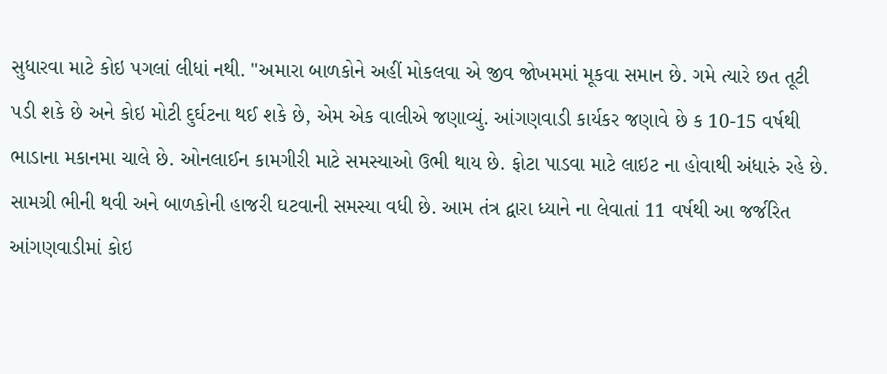સુધારવા માટે કોઇ પગલાં લીધાં નથી. "અમારા બાળકોને અહીં મોકલવા એ જીવ જોખમમાં મૂકવા સમાન છે. ગમે ત્યારે છત તૂટી પડી શકે છે અને કોઇ મોટી દુર્ઘટના થઈ શકે છે, એમ એક વાલીએ જણાવ્યું. આંગણવાડી કાર્યકર જણાવે છે ક 10-15 વર્ષથી ભાડાના મકાનમા ચાલે છે. ઓનલાઈન કામગીરી માટે સમસ્યાઓ ઉભી થાય છે. ફોટા પાડવા માટે લાઇટ ના હોવાથી અંધારું રહે છે. સામગ્રી ભીની થવી અને બાળકોની હાજરી ઘટવાની સમસ્યા વધી છે. આમ તંત્ર દ્વારા ધ્યાને ના લેવાતાં 11 વર્ષથી આ જર્જરિત આંગણવાડીમાં કોઇ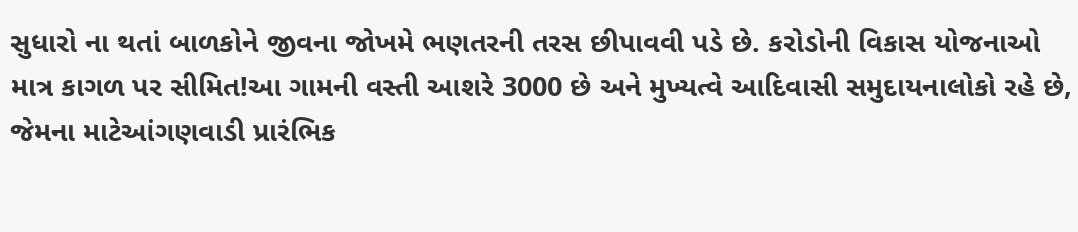સુધારો ના થતાં બાળકોને જીવના જોખમે ભણતરની તરસ છીપાવવી પડે છે. કરોડોની વિકાસ યોજનાઓ માત્ર કાગળ પર સીમિત!આ ગામની વસ્તી આશરે 3000 છે અને મુખ્યત્વે આદિવાસી સમુદાયનાલોકો રહે છે, જેમના માટેઆંગણવાડી પ્રારંભિક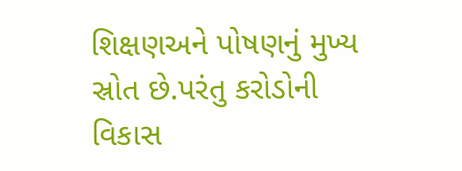શિક્ષણઅને પોષણનું મુખ્ય સ્રોત છે.પરંતુ કરોડોની વિકાસ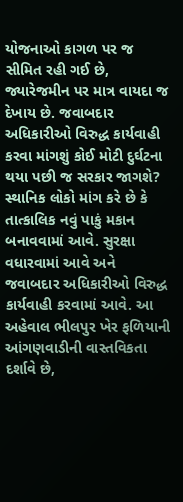યોજનાઓ કાગળ પર જ સીમિત રહી ગઈ છે, જ્યારેજમીન પર માત્ર વાયદા જ દેખાય છે. જવાબદાર અધિકારીઓ વિરુદ્ધ કાર્યવાહી કરવા માંગશું કોઈ મોટી દુર્ઘટના થયા પછી જ સરકાર જાગશે? સ્થાનિક લોકો માંગ કરે છે કે તાત્કાલિક નવું પાકું મકાન બનાવવામાં આવે. સુરક્ષા વધારવામાં આવે અને જવાબદાર અધિકારીઓ વિરુદ્ધ કાર્યવાહી કરવામાં આવે. આ અહેવાલ ભીલપુર ખેર ફળિયાની આંગણવાડીની વાસ્તવિકતા દર્શાવે છે,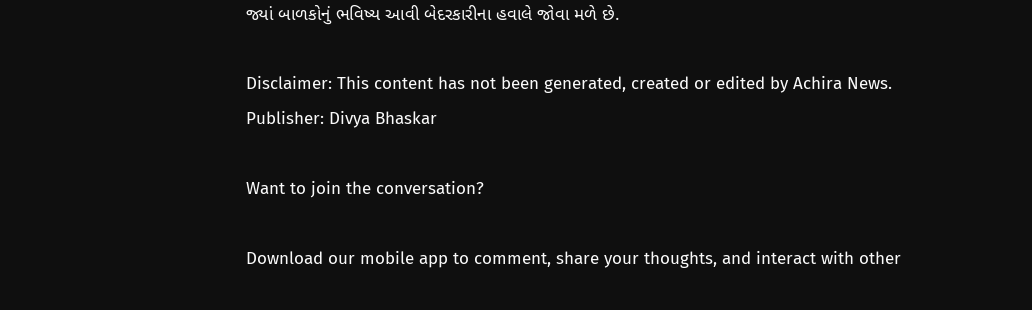જ્યાં બાળકોનું ભવિષ્ય આવી બેદરકારીના હવાલે જોવા મળે છે.

Disclaimer: This content has not been generated, created or edited by Achira News.
Publisher: Divya Bhaskar

Want to join the conversation?

Download our mobile app to comment, share your thoughts, and interact with other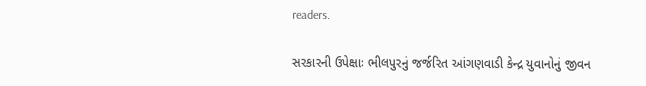readers.

સરકારની ઉપેક્ષાઃ ભીલપુરનું જર્જરિત આંગણવાડી કેન્દ્ર યુવાનોનું જીવન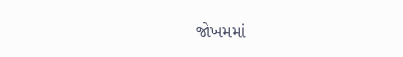જોખમમાં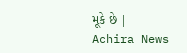મૂકે છે | Achira News